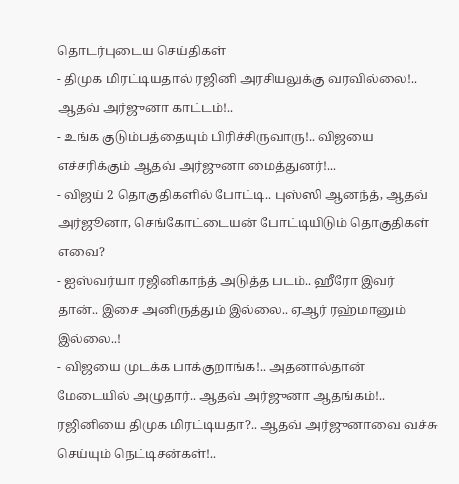தொடர்புடைய செய்திகள்
- திமுக மிரட்டியதால் ரஜினி அரசியலுக்கு வரவில்லை!.. ஆதவ் அர்ஜுனா காட்டம்!..
- உங்க குடும்பத்தையும் பிரிச்சிருவாரு!.. விஜயை எச்சரிக்கும் ஆதவ் அர்ஜுனா மைத்துனர்!...
- விஜய் 2 தொகுதிகளில் போட்டி.. புஸ்ஸி ஆனந்த், ஆதவ் அர்ஜூனா, செங்கோட்டையன் போட்டியிடும் தொகுதிகள் எவை?
- ஐஸ்வர்யா ரஜினிகாந்த் அடுத்த படம்.. ஹீரோ இவர் தான்.. இசை அனிருத்தும் இல்லை.. ஏஆர் ரஹ்மானும் இல்லை..!
- விஜயை முடக்க பாக்குறாங்க!.. அதனால்தான் மேடையில் அழுதார்.. ஆதவ் அர்ஜுனா ஆதங்கம்!..
ரஜினியை திமுக மிரட்டியதா?.. ஆதவ் அர்ஜுனாவை வச்சு செய்யும் நெட்டிசன்கள்!..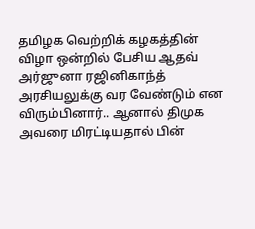தமிழக வெற்றிக் கழகத்தின் விழா ஒன்றில் பேசிய ஆதவ் அர்ஜுனா ரஜினிகாந்த் அரசியலுக்கு வர வேண்டும் என விரும்பினார்.. ஆனால் திமுக அவரை மிரட்டியதால் பின்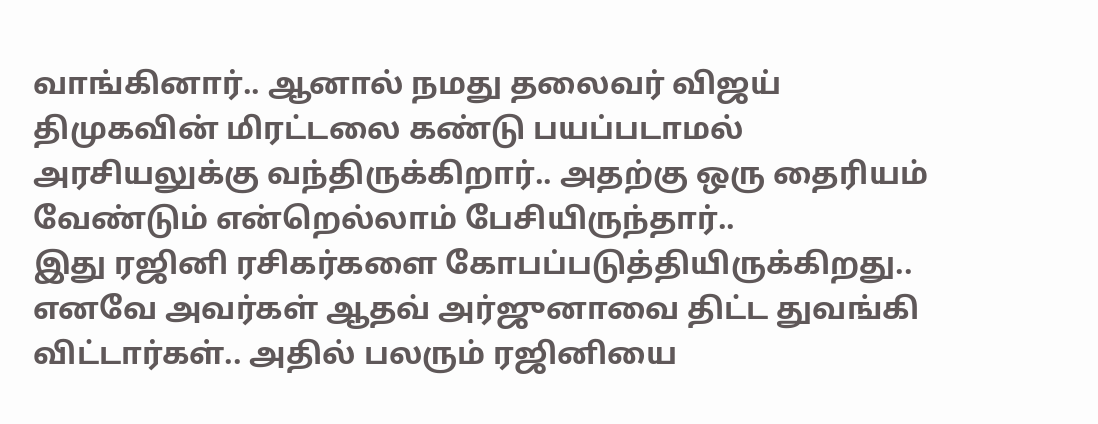வாங்கினார்.. ஆனால் நமது தலைவர் விஜய் திமுகவின் மிரட்டலை கண்டு பயப்படாமல் அரசியலுக்கு வந்திருக்கிறார்.. அதற்கு ஒரு தைரியம் வேண்டும் என்றெல்லாம் பேசியிருந்தார்..
இது ரஜினி ரசிகர்களை கோபப்படுத்தியிருக்கிறது.. எனவே அவர்கள் ஆதவ் அர்ஜுனாவை திட்ட துவங்கி விட்டார்கள்.. அதில் பலரும் ரஜினியை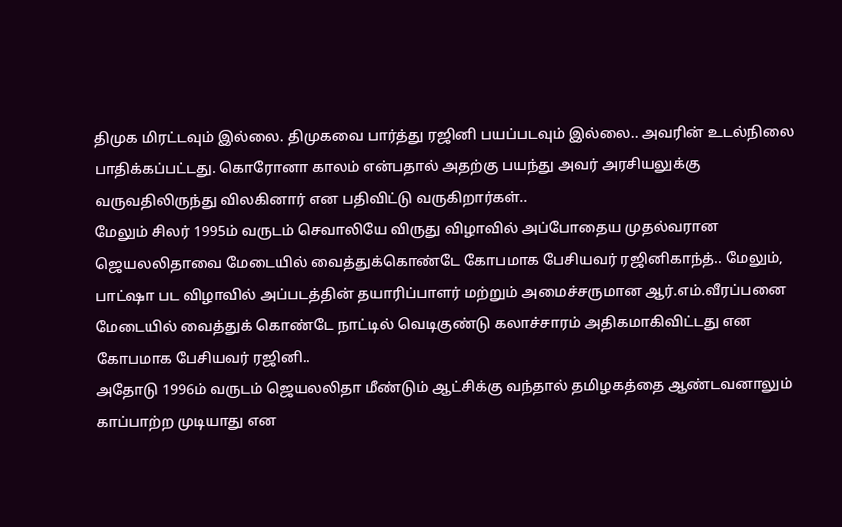திமுக மிரட்டவும் இல்லை. திமுகவை பார்த்து ரஜினி பயப்படவும் இல்லை.. அவரின் உடல்நிலை பாதிக்கப்பட்டது. கொரோனா காலம் என்பதால் அதற்கு பயந்து அவர் அரசியலுக்கு வருவதிலிருந்து விலகினார் என பதிவிட்டு வருகிறார்கள்..
மேலும் சிலர் 1995ம் வருடம் செவாலியே விருது விழாவில் அப்போதைய முதல்வரான ஜெயலலிதாவை மேடையில் வைத்துக்கொண்டே கோபமாக பேசியவர் ரஜினிகாந்த்.. மேலும், பாட்ஷா பட விழாவில் அப்படத்தின் தயாரிப்பாளர் மற்றும் அமைச்சருமான ஆர்.எம்.வீரப்பனை மேடையில் வைத்துக் கொண்டே நாட்டில் வெடிகுண்டு கலாச்சாரம் அதிகமாகிவிட்டது என கோபமாக பேசியவர் ரஜினி..
அதோடு 1996ம் வருடம் ஜெயலலிதா மீண்டும் ஆட்சிக்கு வந்தால் தமிழகத்தை ஆண்டவனாலும் காப்பாற்ற முடியாது என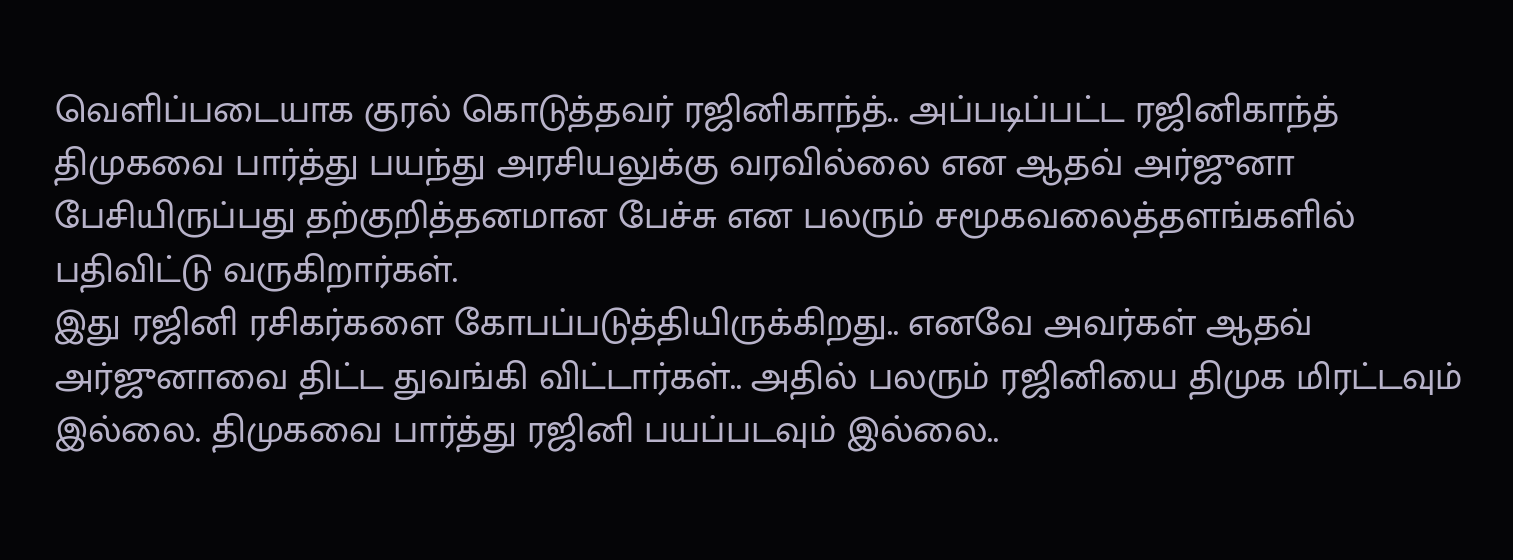வெளிப்படையாக குரல் கொடுத்தவர் ரஜினிகாந்த்.. அப்படிப்பட்ட ரஜினிகாந்த் திமுகவை பார்த்து பயந்து அரசியலுக்கு வரவில்லை என ஆதவ் அர்ஜுனா பேசியிருப்பது தற்குறித்தனமான பேச்சு என பலரும் சமூகவலைத்தளங்களில் பதிவிட்டு வருகிறார்கள்.
இது ரஜினி ரசிகர்களை கோபப்படுத்தியிருக்கிறது.. எனவே அவர்கள் ஆதவ் அர்ஜுனாவை திட்ட துவங்கி விட்டார்கள்.. அதில் பலரும் ரஜினியை திமுக மிரட்டவும் இல்லை. திமுகவை பார்த்து ரஜினி பயப்படவும் இல்லை..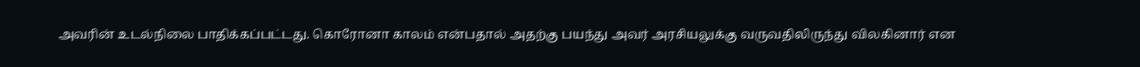அவரின் உடல்நிலை பாதிக்கப்பட்டது. கொரோனா காலம் என்பதால் அதற்கு பயந்து அவர் அரசியலுக்கு வருவதிலிருந்து விலகினார் என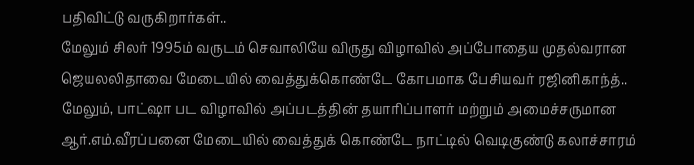பதிவிட்டு வருகிறார்கள்..
மேலும் சிலர் 1995ம் வருடம் செவாலியே விருது விழாவில் அப்போதைய முதல்வரான ஜெயலலிதாவை மேடையில் வைத்துக்கொண்டே கோபமாக பேசியவர் ரஜினிகாந்த்.. மேலும், பாட்ஷா பட விழாவில் அப்படத்தின் தயாரிப்பாளர் மற்றும் அமைச்சருமான ஆர்.எம்.வீரப்பனை மேடையில் வைத்துக் கொண்டே நாட்டில் வெடிகுண்டு கலாச்சாரம்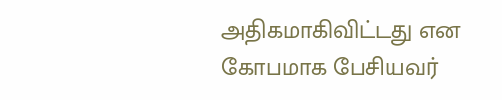அதிகமாகிவிட்டது என கோபமாக பேசியவர்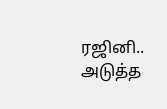ரஜினி..
அடுத்த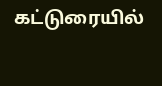கட்டுரையில்